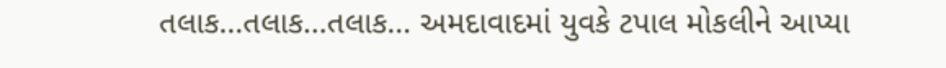તલાક...તલાક...તલાક... અમદાવાદમાં યુવકે ટપાલ મોકલીને આપ્યા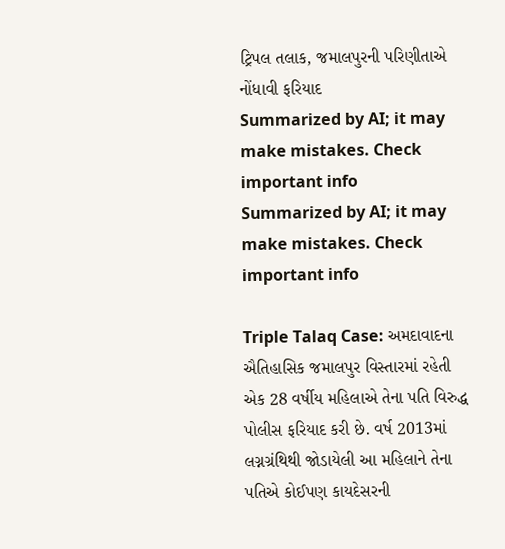ટ્રિપલ તલાક, જમાલપુરની પરિણીતાએ નોંધાવી ફરિયાદ
Summarized by AI; it may make mistakes. Check important info
Summarized by AI; it may make mistakes. Check important info

Triple Talaq Case: અમદાવાદના ઐતિહાસિક જમાલપુર વિસ્તારમાં રહેતી એક 28 વર્ષીય મહિલાએ તેના પતિ વિરુદ્ધ પોલીસ ફરિયાદ કરી છે. વર્ષ 2013માં લગ્નગ્રંથિથી જોડાયેલી આ મહિલાને તેના પતિએ કોઈપણ કાયદેસરની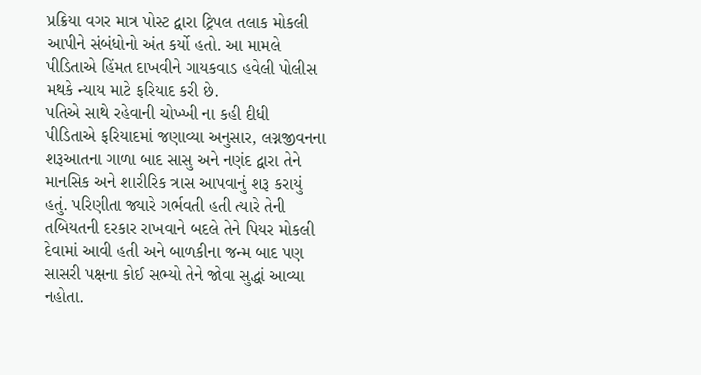પ્રક્રિયા વગર માત્ર પોસ્ટ દ્વારા ટ્રિપલ તલાક મોકલી આપીને સંબંધોનો અંત કર્યો હતો. આ મામલે પીડિતાએ હિંમત દાખવીને ગાયકવાડ હવેલી પોલીસ મથકે ન્યાય માટે ફરિયાદ કરી છે.
પતિએ સાથે રહેવાની ચોખ્ખી ના કહી દીધી
પીડિતાએ ફરિયાદમાં જણાવ્યા અનુસાર, લગ્નજીવનના શરૂઆતના ગાળા બાદ સાસુ અને નણંદ દ્વારા તેને માનસિક અને શારીરિક ત્રાસ આપવાનું શરૂ કરાયું હતું. પરિણીતા જ્યારે ગર્ભવતી હતી ત્યારે તેની તબિયતની દરકાર રાખવાને બદલે તેને પિયર મોકલી દેવામાં આવી હતી અને બાળકીના જન્મ બાદ પણ સાસરી પક્ષના કોઈ સભ્યો તેને જોવા સુદ્ધાં આવ્યા નહોતા.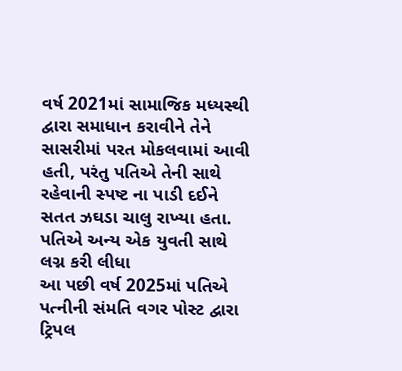વર્ષ 2021માં સામાજિક મધ્યસ્થી દ્વારા સમાધાન કરાવીને તેને સાસરીમાં પરત મોકલવામાં આવી હતી, પરંતુ પતિએ તેની સાથે રહેવાની સ્પષ્ટ ના પાડી દઈને સતત ઝઘડા ચાલુ રાખ્યા હતા.
પતિએ અન્ય એક યુવતી સાથે લગ્ન કરી લીધા
આ પછી વર્ષ 2025માં પતિએ પત્નીની સંમતિ વગર પોસ્ટ દ્વારા ટ્રિપલ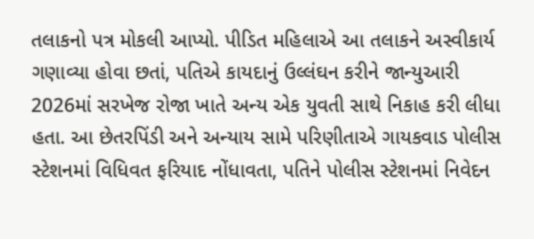તલાકનો પત્ર મોકલી આપ્યો. પીડિત મહિલાએ આ તલાકને અસ્વીકાર્ય ગણાવ્યા હોવા છતાં, પતિએ કાયદાનું ઉલ્લંઘન કરીને જાન્યુઆરી 2026માં સરખેજ રોજા ખાતે અન્ય એક યુવતી સાથે નિકાહ કરી લીધા હતા. આ છેતરપિંડી અને અન્યાય સામે પરિણીતાએ ગાયકવાડ પોલીસ સ્ટેશનમાં વિધિવત ફરિયાદ નોંધાવતા, પતિને પોલીસ સ્ટેશનમાં નિવેદન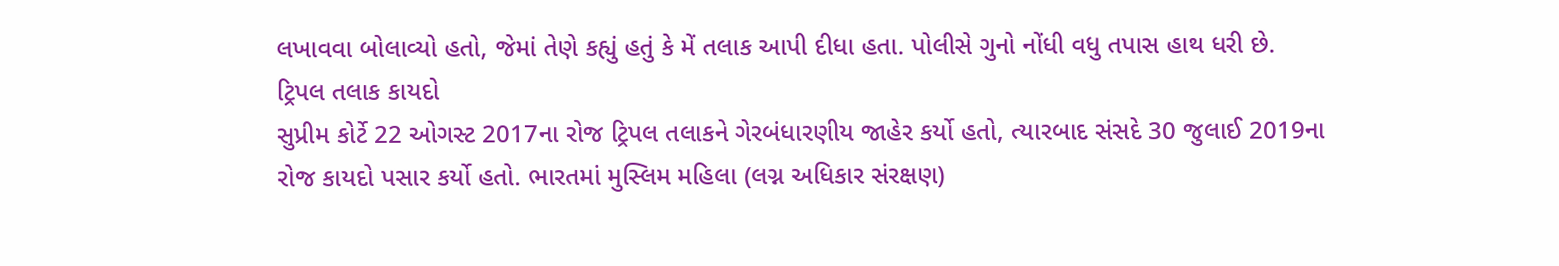લખાવવા બોલાવ્યો હતો, જેમાં તેણે કહ્યું હતું કે મેં તલાક આપી દીધા હતા. પોલીસે ગુનો નોંધી વધુ તપાસ હાથ ધરી છે.
ટ્રિપલ તલાક કાયદો
સુપ્રીમ કોર્ટે 22 ઓગસ્ટ 2017ના રોજ ટ્રિપલ તલાકને ગેરબંધારણીય જાહેર કર્યો હતો, ત્યારબાદ સંસદે 30 જુલાઈ 2019ના રોજ કાયદો પસાર કર્યો હતો. ભારતમાં મુસ્લિમ મહિલા (લગ્ન અધિકાર સંરક્ષણ)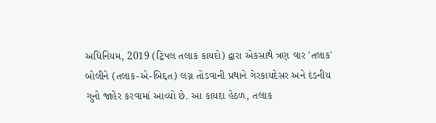અધિનિયમ, 2019 (ટ્રિપલ તલાક કાયદો) દ્વારા એકસાથે ત્રણ વાર 'તલાક' બોલીને (તલાક-એ-બિદ્દત) લગ્ન તોડવાની પ્રથાને ગેરકાયદેસર અને દંડનીય ગુનો જાહેર કરવામાં આવ્યો છે. આ કાયદા હેઠળ, તલાક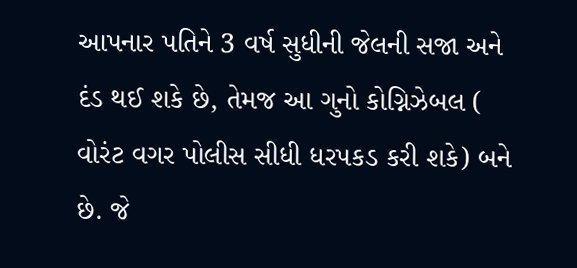આપનાર પતિને 3 વર્ષ સુધીની જેલની સજા અને દંડ થઈ શકે છે, તેમજ આ ગુનો કોગ્નિઝેબલ ( વોરંટ વગર પોલીસ સીધી ધરપકડ કરી શકે) બને છે. જે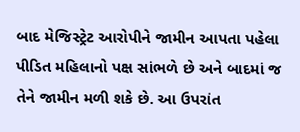બાદ મેજિસ્ટ્રેટ આરોપીને જામીન આપતા પહેલા પીડિત મહિલાનો પક્ષ સાંભળે છે અને બાદમાં જ તેને જામીન મળી શકે છે. આ ઉપરાંત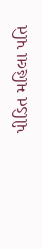પીડિત મહિલા પતિ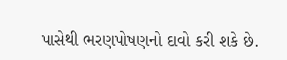પાસેથી ભરણપોષણનો દાવો કરી શકે છે.